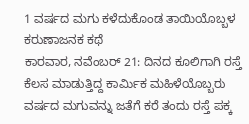1 ವರ್ಷದ ಮಗು ಕಳೆದುಕೊಂಡ ತಾಯಿಯೊಬ್ಬಳ ಕರುಣಾಜನಕ ಕಥೆ
ಕಾರವಾರ, ನವೆಂಬರ್ 21: ದಿನದ ಕೂಲಿಗಾಗಿ ರಸ್ತೆ ಕೆಲಸ ಮಾಡುತ್ತಿದ್ದ ಕಾರ್ಮಿಕ ಮಹಿಳೆಯೊಬ್ಬರು ವರ್ಷದ ಮಗುವನ್ನು ಜತೆಗೆ ಕರೆ ತಂದು ರಸ್ತೆ ಪಕ್ಕ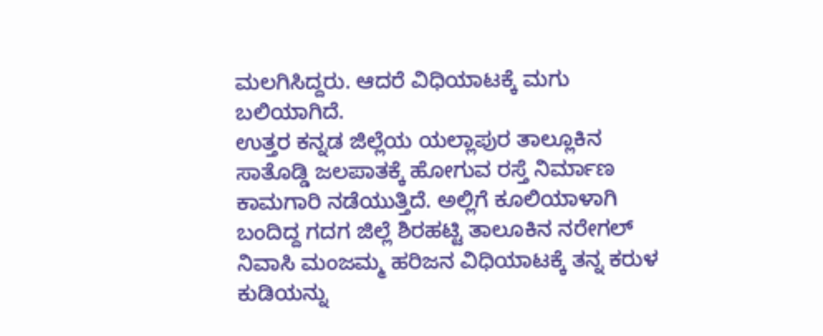ಮಲಗಿಸಿದ್ದರು. ಆದರೆ ವಿಧಿಯಾಟಕ್ಕೆ ಮಗು ಬಲಿಯಾಗಿದೆ.
ಉತ್ತರ ಕನ್ನಡ ಜಿಲ್ಲೆಯ ಯಲ್ಲಾಪುರ ತಾಲ್ಲೂಕಿನ ಸಾತೊಡ್ಡಿ ಜಲಪಾತಕ್ಕೆ ಹೋಗುವ ರಸ್ತೆ ನಿರ್ಮಾಣ ಕಾಮಗಾರಿ ನಡೆಯುತ್ತಿದೆ. ಅಲ್ಲಿಗೆ ಕೂಲಿಯಾಳಾಗಿ ಬಂದಿದ್ದ ಗದಗ ಜಿಲ್ಲೆ ಶಿರಹಟ್ಟಿ ತಾಲೂಕಿನ ನರೇಗಲ್ ನಿವಾಸಿ ಮಂಜಮ್ಮ ಹರಿಜನ ವಿಧಿಯಾಟಕ್ಕೆ ತನ್ನ ಕರುಳ ಕುಡಿಯನ್ನು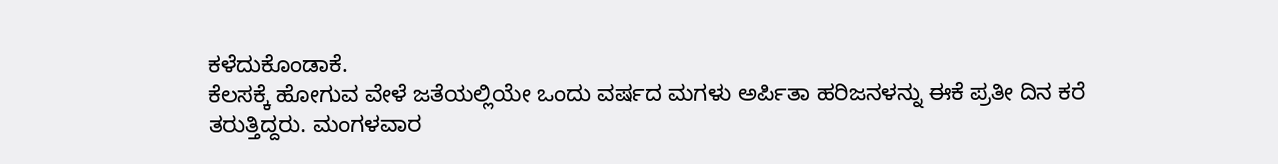ಕಳೆದುಕೊಂಡಾಕೆ.
ಕೆಲಸಕ್ಕೆ ಹೋಗುವ ವೇಳೆ ಜತೆಯಲ್ಲಿಯೇ ಒಂದು ವರ್ಷದ ಮಗಳು ಅರ್ಪಿತಾ ಹರಿಜನಳನ್ನು ಈಕೆ ಪ್ರತೀ ದಿನ ಕರೆ ತರುತ್ತಿದ್ದರು. ಮಂಗಳವಾರ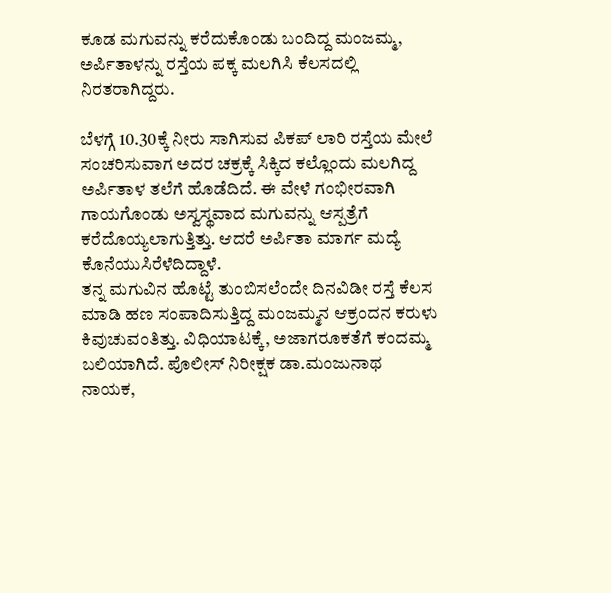ಕೂಡ ಮಗುವನ್ನು ಕರೆದುಕೊಂಡು ಬಂದಿದ್ದ ಮಂಜಮ್ಮ, ಅರ್ಪಿತಾಳನ್ನು ರಸ್ತೆಯ ಪಕ್ಕ ಮಲಗಿಸಿ ಕೆಲಸದಲ್ಲಿ ನಿರತರಾಗಿದ್ದರು.

ಬೆಳಗ್ಗೆ 10.30ಕ್ಕೆ ನೀರು ಸಾಗಿಸುವ ಪಿಕಪ್ ಲಾರಿ ರಸ್ತೆಯ ಮೇಲೆ ಸಂಚರಿಸುವಾಗ ಅದರ ಚಕ್ರಕ್ಕೆ ಸಿಕ್ಕಿದ ಕಲ್ಲೊಂದು ಮಲಗಿದ್ದ ಅರ್ಪಿತಾಳ ತಲೆಗೆ ಹೊಡೆದಿದೆ. ಈ ವೇಳೆ ಗಂಭೀರವಾಗಿ ಗಾಯಗೊಂಡು ಅಸ್ವಸ್ಥವಾದ ಮಗುವನ್ನು ಆಸ್ಪತ್ರೆಗೆ ಕರೆದೊಯ್ಯಲಾಗುತ್ತಿತ್ತು. ಆದರೆ ಅರ್ಪಿತಾ ಮಾರ್ಗ ಮದ್ಯೆ ಕೊನೆಯುಸಿರೆಳೆದಿದ್ದಾಳೆ.
ತನ್ನ ಮಗುವಿನ ಹೊಟ್ಟೆ ತುಂಬಿಸಲೆಂದೇ ದಿನವಿಡೀ ರಸ್ತೆ ಕೆಲಸ ಮಾಡಿ ಹಣ ಸಂಪಾದಿಸುತ್ತಿದ್ದ ಮಂಜಮ್ಮನ ಆಕ್ರಂದನ ಕರುಳು ಕಿವುಚುವಂತಿತ್ತು. ವಿಧಿಯಾಟಕ್ಕೆ, ಅಜಾಗರೂಕತೆಗೆ ಕಂದಮ್ಮ ಬಲಿಯಾಗಿದೆ. ಪೊಲೀಸ್ ನಿರೀಕ್ಷಕ ಡಾ.ಮಂಜುನಾಥ ನಾಯಕ,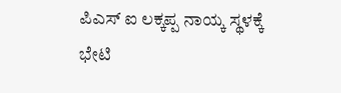ಪಿಎಸ್ ಐ ಲಕ್ಕಪ್ಪ ನಾಯ್ಕ ಸ್ಥಳಕ್ಕೆ ಭೇಟಿ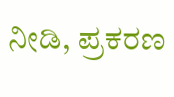ನೀಡಿ, ಪ್ರಕರಣ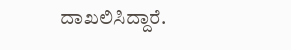ದಾಖಲಿಸಿದ್ದಾರೆ.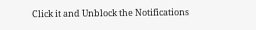Click it and Unblock the Notifications